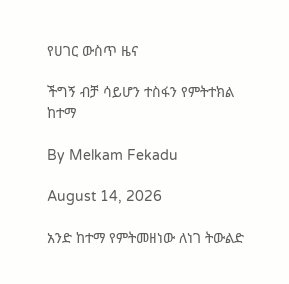የሀገር ውስጥ ዜና

ችግኝ ብቻ ሳይሆን ተስፋን የምትተክል ከተማ

By Melkam Fekadu

August 14, 2026

አንድ ከተማ የምትመዘነው ለነገ ትውልድ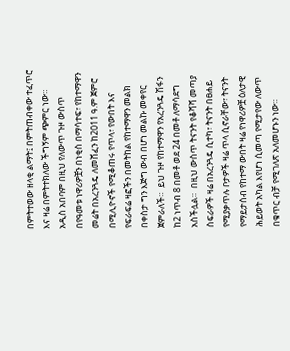በምትተወው ዘላቂ ልማት፤ በምትጠብቀው ተፈጥሮ እና ዛሬ በምትተክለው ችግኝም ጭምር ነው።  አዲስ አበባም በዚህ የለውጥ ጉዞ ውስጥ በየዓመቱ ነዋሪዎቿን በነቂስ በማሳተፍ፣ የከተማዋን መሬት በአረንጓዴ ለመሸፈን ከ2011 ዓ.ም ጀምሮ በሚሊዮኖች የሚቆጠሩ የጥላ፣ የውበት እና የፍራፍሬ ዛፎችን በመትከል የከተማዋን መልክ በቀስታ ግን እጅግ ውብ በሆነ መልኩ መቀየር ጀምራለች።  ይህ ጉዞ የከተማዋን የአረንጓዴ ሽፋን ከ2 ነጥብ 8 በመቶ ወደ 24 በመቶ ለማሳደግ አስችሏል።  በዚህ ውስጥ ትናንት የቆሻሻ መጣያ ስፍራዎች ዛሬ በአረንጓዴ ሲተካ፣ ትናንት በፀሐይ የሚያቃጥሉ ቦታዎች ዛሬ ጥላ ሲኖራቸው፣ ትናንት የማይታሰብ የከተማ ውበት ዛሬ የነዋሪዎቿ ዕለታዊ ሕይወት አካል እየሆነ ሲመጣ የሚታየው ለውጥ በቁጥር ብቻ የሚገለጽ አለመሆኑን ነው።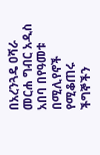በአረንጓዴ ዐሻራ መርሐ ግብር አዲስ አበባ በየዓመቱ በሚሊየኖች የሚቆጠሩ ችግኞችን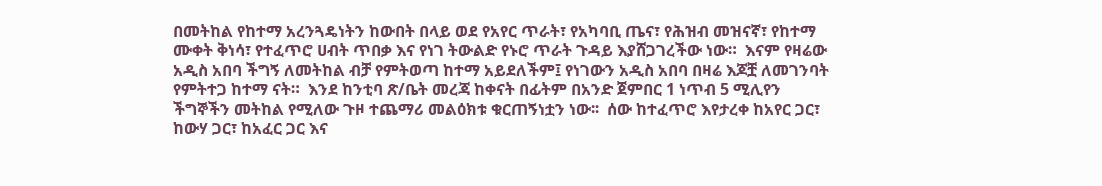በመትከል የከተማ አረንጓዴነትን ከውበት በላይ ወደ የአየር ጥራት፣ የአካባቢ ጤና፣ የሕዝብ መዝናኛ፣ የከተማ ሙቀት ቅነሳ፣ የተፈጥሮ ሀብት ጥበቃ እና የነገ ትውልድ የኑሮ ጥራት ጉዳይ እያሸጋገረችው ነው።  እናም የዛሬው አዲስ አበባ ችግኝ ለመትከል ብቻ የምትወጣ ከተማ አይደለችም፤ የነገውን አዲስ አበባ በዛሬ እጆቿ ለመገንባት የምትተጋ ከተማ ናት።  እንደ ከንቲባ ጽ/ቤት መረጃ ከቀናት በፊትም በአንድ ጀምበር 1 ነጥብ 5 ሚሊየን ችግኞችን መትከል የሚለው ጉዞ ተጨማሪ መልዕክቱ ቁርጠኝነቷን ነው፡፡  ሰው ከተፈጥሮ እየታረቀ ከአየር ጋር፣ ከውሃ ጋር፣ ከአፈር ጋር እና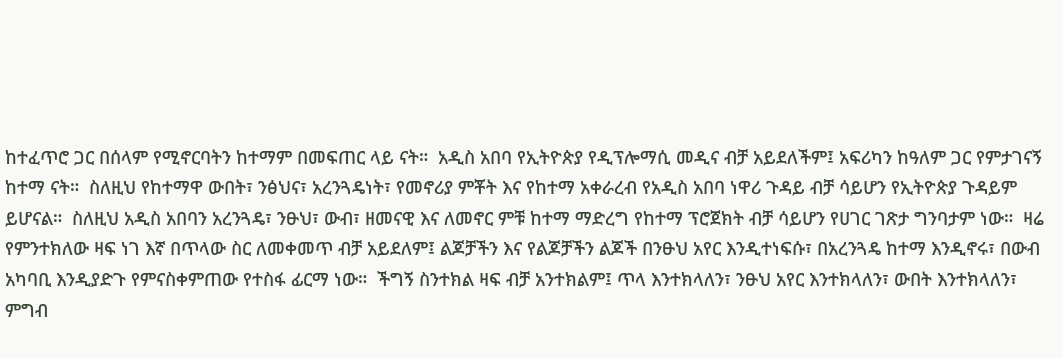ከተፈጥሮ ጋር በሰላም የሚኖርባትን ከተማም በመፍጠር ላይ ናት።  አዲስ አበባ የኢትዮጵያ የዲፕሎማሲ መዲና ብቻ አይደለችም፤ አፍሪካን ከዓለም ጋር የምታገናኝ ከተማ ናት።  ስለዚህ የከተማዋ ውበት፣ ንፅህና፣ አረንጓዴነት፣ የመኖሪያ ምቾት እና የከተማ አቀራረብ የአዲስ አበባ ነዋሪ ጉዳይ ብቻ ሳይሆን የኢትዮጵያ ጉዳይም ይሆናል።  ስለዚህ አዲስ አበባን አረንጓዴ፣ ንፁህ፣ ውብ፣ ዘመናዊ እና ለመኖር ምቹ ከተማ ማድረግ የከተማ ፕሮጀክት ብቻ ሳይሆን የሀገር ገጽታ ግንባታም ነው።  ዛሬ የምንተክለው ዛፍ ነገ እኛ በጥላው ስር ለመቀመጥ ብቻ አይደለም፤ ልጆቻችን እና የልጆቻችን ልጆች በንፁህ አየር እንዲተነፍሱ፣ በአረንጓዴ ከተማ እንዲኖሩ፣ በውብ አካባቢ እንዲያድጉ የምናስቀምጠው የተስፋ ፊርማ ነው።  ችግኝ ስንተክል ዛፍ ብቻ አንተክልም፤ ጥላ እንተክላለን፣ ንፁህ አየር እንተክላለን፣ ውበት እንተክላለን፣ ምግብ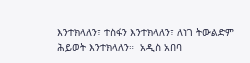እንተክላለን፣ ተስፋን እንተክላለን፣ ለነገ ትውልድም ሕይወት እንተክላለን።  አዲስ አበባ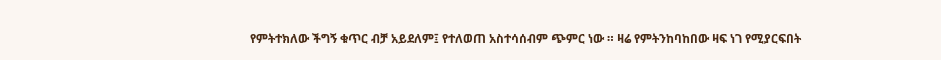የምትተክለው ችግኝ ቁጥር ብቻ አይደለም፤ የተለወጠ አስተሳሰብም ጭምር ነው ። ዛሬ የምትንከባከበው ዛፍ ነገ የሚያርፍበት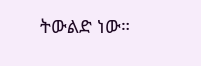ትውልድ ነው።